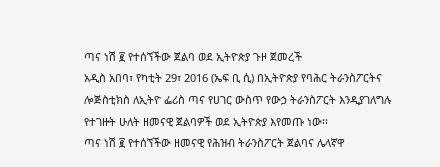ጣና ነሽ ፪ የተሰኘችው ጀልባ ወደ ኢትዮጵያ ጉዞ ጀመረች
አዲስ አበባ፣ የካቲት 29፣ 2016 (ኤፍ ቢ ሲ) በኢትዮጵያ የባሕር ትራንስፖርትና ሎጅስቲክስ ለኢትዮ ፌሪስ ጣና የሀገር ውስጥ የውኃ ትራንስፖርት እንዲያገለግሉ የተገዙት ሁለት ዘመናዊ ጀልባዎች ወደ ኢትዮጵያ እየመጡ ነው፡፡
ጣና ነሽ ፪ የተሰኘችው ዘመናዊ የሕዝብ ትራንስፖርት ጀልባና ሌላኛዋ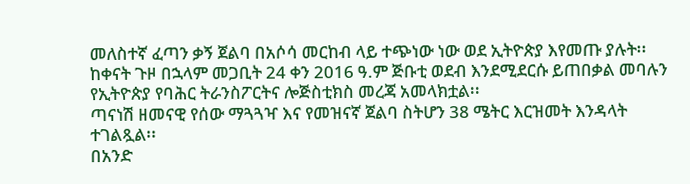መለስተኛ ፈጣን ቃኝ ጀልባ በአሶሳ መርከብ ላይ ተጭነው ነው ወደ ኢትዮጵያ እየመጡ ያሉት፡፡
ከቀናት ጉዞ በኋላም መጋቢት 24 ቀን 2016 ዓ.ም ጅቡቲ ወደብ እንደሚደርሱ ይጠበቃል መባሉን የኢትዮጵያ የባሕር ትራንስፖርትና ሎጅስቲክስ መረጃ አመላክቷል፡፡
ጣናነሽ ዘመናዊ የሰው ማጓጓዣ እና የመዝናኛ ጀልባ ስትሆን 38 ሜትር እርዝመት እንዳላት ተገልጿል፡፡
በአንድ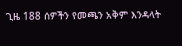ጊዜ 188 ሰዎችን የመጫን አቅም እንዳላት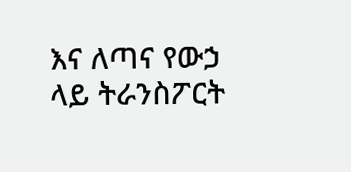እና ለጣና የውኃ ላይ ትራንስፖርት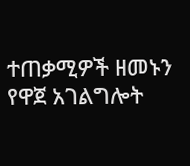ተጠቃሚዎች ዘመኑን የዋጀ አገልግሎት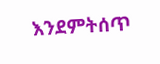እንደምትሰጥ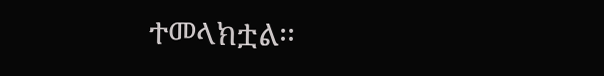ተመላክቷል፡፡